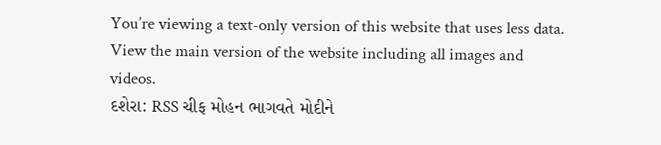You’re viewing a text-only version of this website that uses less data. View the main version of the website including all images and videos.
દશેરા: RSS ચીફ મોહન ભાગવતે મોદીને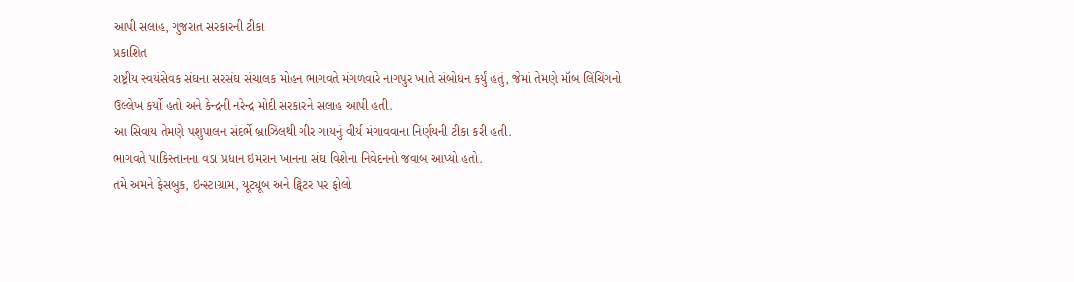આપી સલાહ, ગુજરાત સરકારની ટીકા
પ્રકાશિત
રાષ્ટ્રીય સ્વયંસેવક સંઘના સરસંઘ સંચાલક મોહન ભાગવતે મંગળવારે નાગપુર ખાતે સંબોધન કર્યું હતું, જેમાં તેમણે મૉબ લિંચિંગનો ઉલ્લેખ કર્યો હતો અને કેન્દ્રની નરેન્દ્ર મોદી સરકારને સલાહ આપી હતી.
આ સિવાય તેમણે પશુપાલન સંદર્ભે બ્રાઝિલથી ગીર ગાયનું વીર્ય મંગાવવાના નિર્ણયની ટીકા કરી હતી.
ભાગવતે પાકિસ્તાનના વડા પ્રધાન ઇમરાન ખાનના સંઘ વિશેના નિવેદનનો જવાબ આપ્યો હતો.
તમે અમને ફેસબુક, ઇન્સ્ટાગ્રામ, યૂટ્યૂબ અને ટ્વિટર પર ફોલો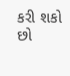કરી શકો છો